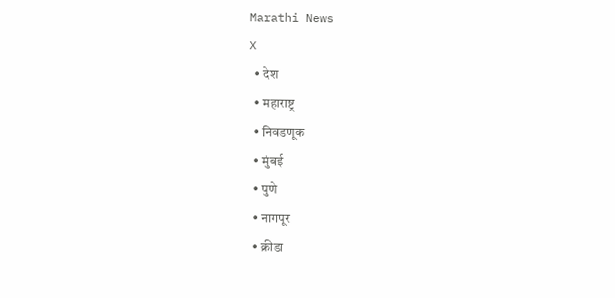Marathi News
X
  • देश
  • महाराष्ट्र
  • निवडणूक
  • मुंबई
  • पुणे
  • नागपूर
  • क्रीडा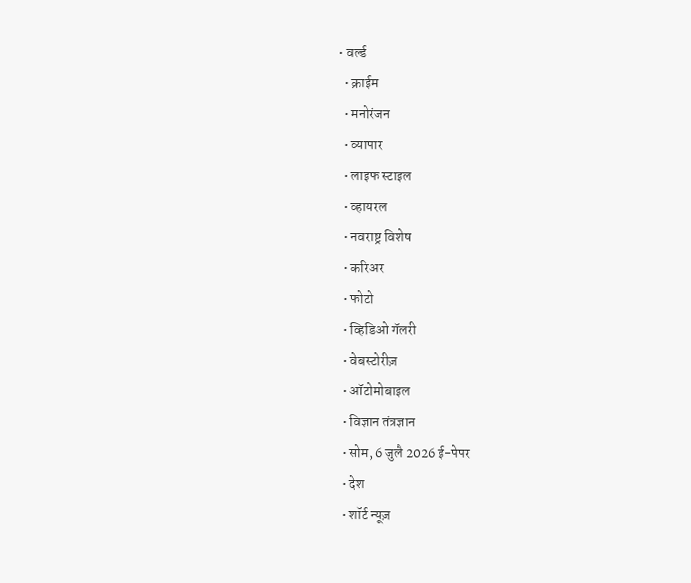• वर्ल्ड
  • क्राईम
  • मनोरंजन
  • व्यापार
  • लाइफ स्टाइल
  • व्हायरल
  • नवराष्ट्र विशेष
  • करिअर
  • फोटो
  • व्हिडिओ गॅलरी
  • वेबस्टोरीज़
  • ऑटोमोबाइल
  • विज्ञान तंत्रज्ञान
  • सोम, 6 जुलै 2026 ई-पेपर
  • देश
  • शॉर्ट न्यूज़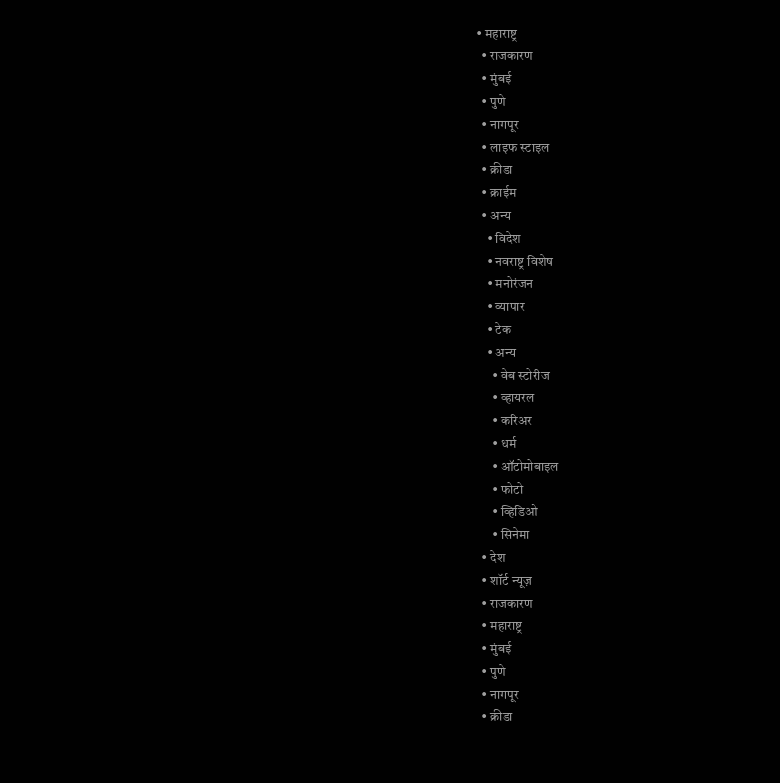• महाराष्ट्र
  • राजकारण
  • मुंबई
  • पुणे
  • नागपूर
  • लाइफ स्टाइल
  • क्रीडा
  • क्राईम
  • अन्य
    • विदेश
    • नवराष्ट्र विशेष
    • मनोरंजन
    • व्यापार
    • टेक
    • अन्य
      • वेब स्टोरीज
      • व्हायरल
      • करिअर
      • धर्म
      • ऑटोमोबाइल
      • फोटो
      • व्हिडिओ
      • सिनेमा
  • देश
  • शॉर्ट न्यूज़
  • राजकारण
  • महाराष्ट्र
  • मुंबई
  • पुणे
  • नागपूर
  • क्रीडा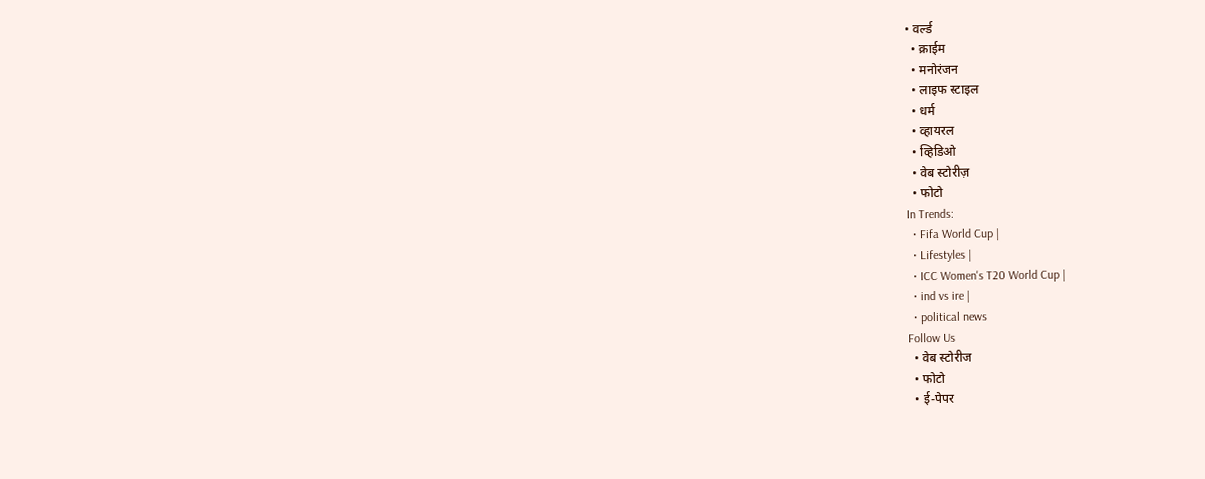• वर्ल्ड
  • क्राईम
  • मनोरंजन
  • लाइफ स्टाइल
  • धर्म
  • व्हायरल
  • व्हिडिओ
  • वेब स्टोरीज़
  • फोटो
In Trends:
  • Fifa World Cup |
  • Lifestyles |
  • ICC Women's T20 World Cup |
  • ind vs ire |
  • political news
Follow Us
  • वेब स्टोरीज
  • फोटो
  • ई-पेपर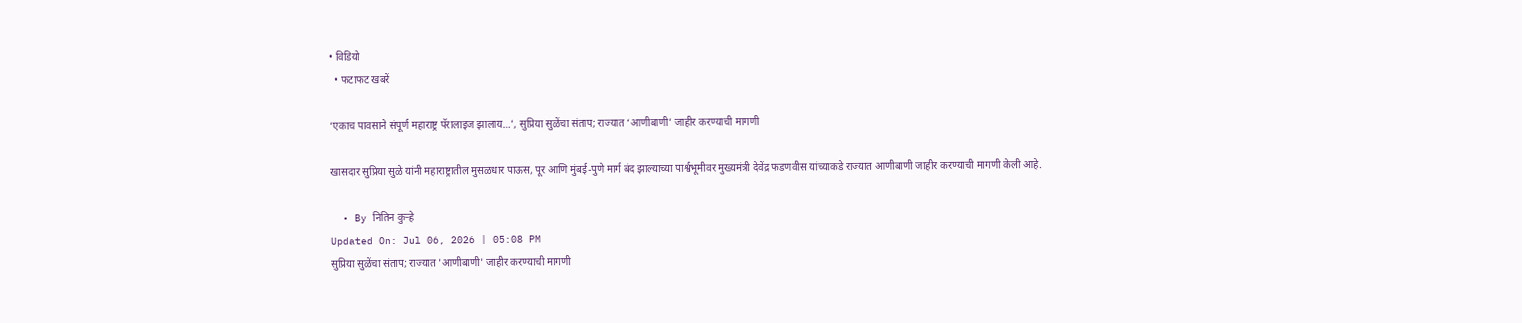• विडियो
  • फटाफट खबरें

‘एकाच पावसाने संपूर्ण महाराष्ट्र पॅरालाइज झालाय…’, सुप्रिया सुळेंचा संताप; राज्यात ‘आणीबाणी’ जाहीर करण्याची मागणी

खासदार सुप्रिया सुळे यांनी महाराष्ट्रातील मुसळधार पाऊस, पूर आणि मुंबई-पुणे मार्ग बंद झाल्याच्या पार्श्वभूमीवर मुख्यमंत्री देवेंद्र फडणवीस यांच्याकडे राज्यात आणीबाणी जाहीर करण्याची मागणी केली आहे.

  • By नितिन कुऱ्हे
Updated On: Jul 06, 2026 | 05:08 PM
सुप्रिया सुळेंचा संताप; राज्यात 'आणीबाणी' जाहीर करण्याची मागणी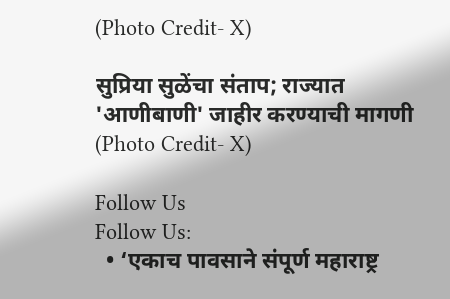(Photo Credit- X)

सुप्रिया सुळेंचा संताप; राज्यात 'आणीबाणी' जाहीर करण्याची मागणी (Photo Credit- X)

Follow Us
Follow Us:
  • ‘एकाच पावसाने संपूर्ण महाराष्ट्र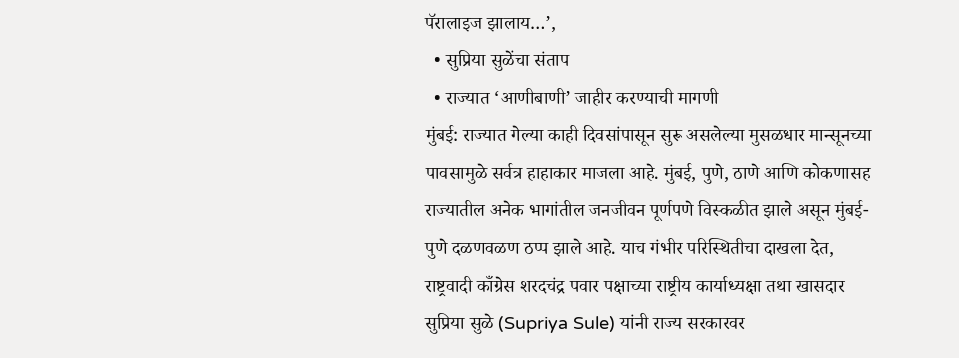पॅरालाइज झालाय…’,
  • सुप्रिया सुळेंचा संताप
  • राज्यात ‘आणीबाणी’ जाहीर करण्याची मागणी
मुंबई: राज्यात गेल्या काही दिवसांपासून सुरू असलेल्या मुसळधार मान्सूनच्या पावसामुळे सर्वत्र हाहाकार माजला आहे. मुंबई, पुणे, ठाणे आणि कोकणासह राज्यातील अनेक भागांतील जनजीवन पूर्णपणे विस्कळीत झाले असून मुंबई-पुणे दळणवळण ठप्प झाले आहे. याच गंभीर परिस्थितीचा दाखला देत, राष्ट्रवादी काँग्रेस शरदचंद्र पवार पक्षाच्या राष्ट्रीय कार्याध्यक्षा तथा खासदार सुप्रिया सुळे (Supriya Sule) यांनी राज्य सरकारवर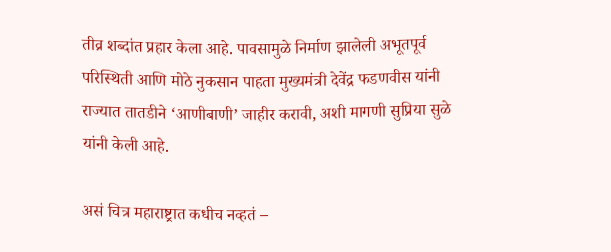तीव्र शब्दांत प्रहार केला आहे. पावसामुळे निर्माण झालेली अभूतपूर्व परिस्थिती आणि मोठे नुकसान पाहता मुख्यमंत्री देवेंद्र फडणवीस यांनी राज्यात तातडीने ‘आणीबाणी’ जाहीर करावी, अशी मागणी सुप्रिया सुळे यांनी केली आहे.

असं चित्र महाराष्ट्रात कधीच नव्हतं –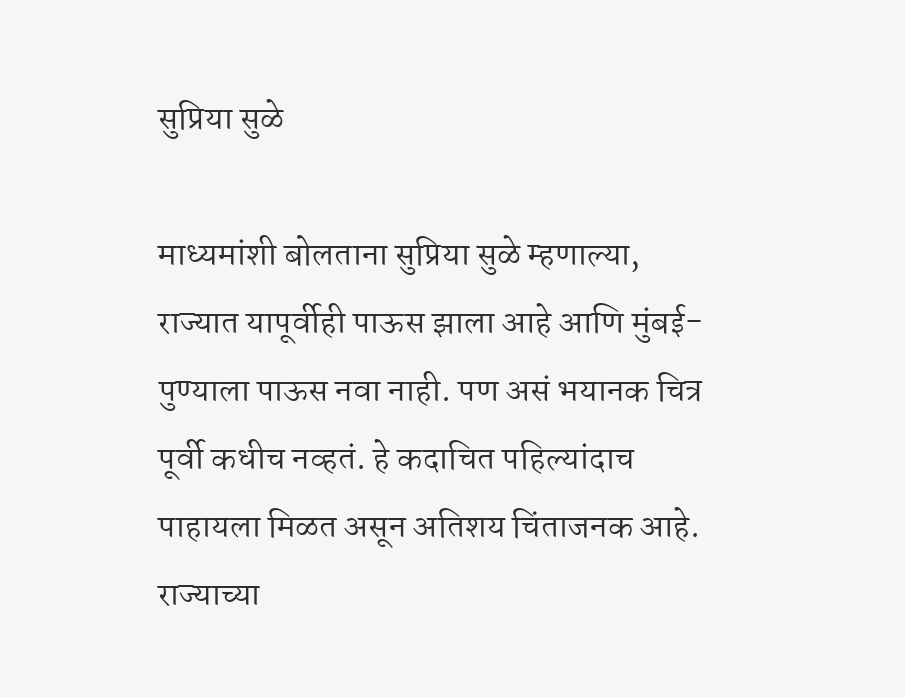सुप्रिया सुळे

माध्यमांशी बोलताना सुप्रिया सुळे म्हणाल्या, राज्यात यापूर्वीही पाऊस झाला आहे आणि मुंबई-पुण्याला पाऊस नवा नाही. पण असं भयानक चित्र पूर्वी कधीच नव्हतं. हे कदाचित पहिल्यांदाच पाहायला मिळत असून अतिशय चिंताजनक आहे. राज्याच्या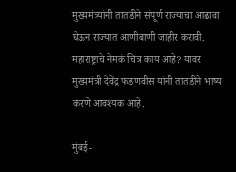मुख्यमंत्र्यांनी तातडीने संपूर्ण राज्याचा आढावा घेऊन राज्यात आणीबाणी जाहीर करावी. महाराष्ट्राचे नेमकं चित्र काय आहे? यावर मुख्यमंत्री देवेंद्र फडणवीस यांनी तातडीने भाष्य करणे आवश्यक आहे.

मुंबई-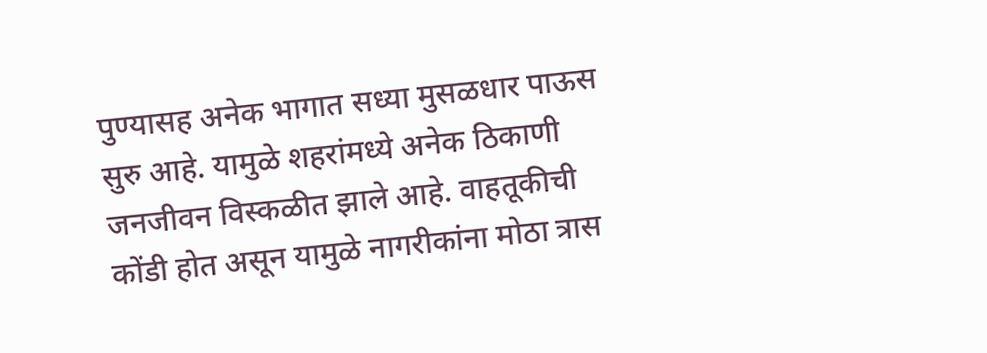पुण्यासह अनेक भागात सध्या मुसळधार पाऊस सुरु आहे. यामुळे शहरांमध्ये अनेक ठिकाणी जनजीवन विस्कळीत झाले आहे. वाहतूकीची कोंडी होत असून यामुळे नागरीकांना मोठा त्रास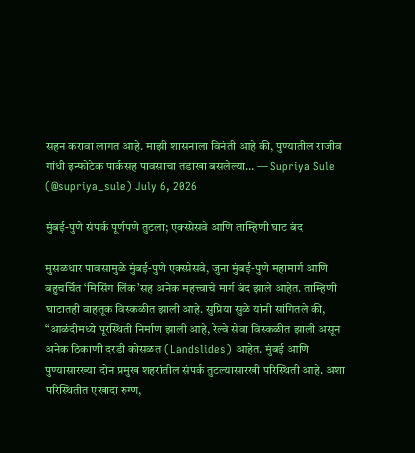सहन करावा लागत आहे. माझी शासनाला विनंती आहे की, पुण्यातील राजीव गांधी इन्फोटेक पार्कसह पावसाचा तडाखा बसलेल्या… — Supriya Sule (@supriya_sule) July 6, 2026

मुंबई-पुणे संपर्क पूर्णपणे तुटला; एक्स्प्रेसवे आणि ताम्हिणी घाट बंद

मुसळधार पावसामुळे मुंबई-पुणे एक्स्प्रेसवे, जुना मुंबई-पुणे महामार्ग आणि बहुचर्चित ‘मिसिंग लिंक’सह अनेक महत्त्वाचे मार्ग बंद झाले आहेत. ताम्हिणी घाटातही वाहतूक विस्कळीत झाली आहे. सुप्रिया सुळे यांनी सांगितले की, “आळंदीमध्ये पूरस्थिती निर्माण झाली आहे, रेल्वे सेवा विस्कळीत झाली असून अनेक ठिकाणी दरडी कोसळत (Landslides) आहेत. मुंबई आणि पुण्यासारख्या दोन प्रमुख शहरांतील संपर्क तुटल्यासारखी परिस्थिती आहे. अशा परिस्थितीत एखादा रुग्ण,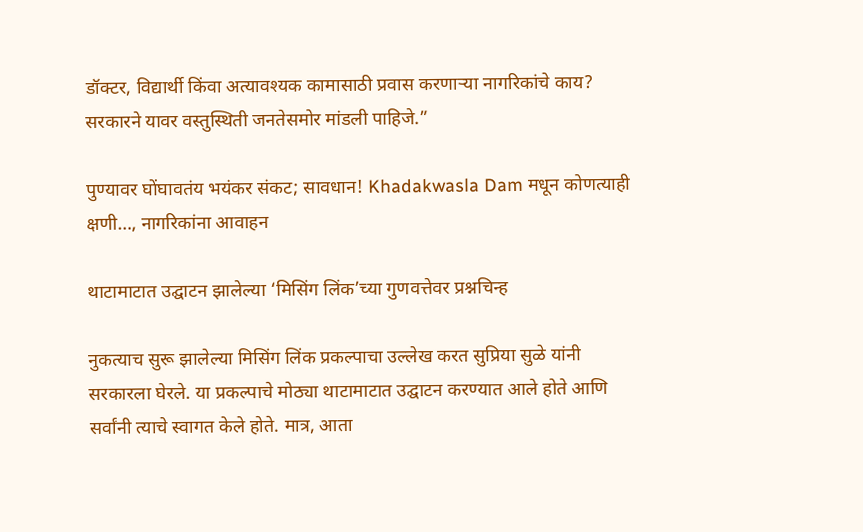डॉक्टर, विद्यार्थी किंवा अत्यावश्यक कामासाठी प्रवास करणाऱ्या नागरिकांचे काय? सरकारने यावर वस्तुस्थिती जनतेसमोर मांडली पाहिजे.”

पुण्यावर घोंघावतंय भयंकर संकट; सावधान! Khadakwasla Dam मधून कोणत्याही क्षणी…, नागरिकांना आवाहन

थाटामाटात उद्घाटन झालेल्या ‘मिसिंग लिंक’च्या गुणवत्तेवर प्रश्नचिन्ह

नुकत्याच सुरू झालेल्या मिसिंग लिंक प्रकल्पाचा उल्लेख करत सुप्रिया सुळे यांनी सरकारला घेरले. या प्रकल्पाचे मोठ्या थाटामाटात उद्घाटन करण्यात आले होते आणि सर्वांनी त्याचे स्वागत केले होते. मात्र, आता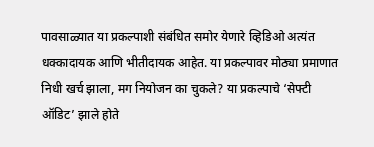पावसाळ्यात या प्रकल्पाशी संबंधित समोर येणारे व्हिडिओ अत्यंत धक्कादायक आणि भीतीदायक आहेत. या प्रकल्पावर मोठ्या प्रमाणात निधी खर्च झाला, मग नियोजन का चुकले? या प्रकल्पाचे ‘सेफ्टी ऑडिट’ झाले होते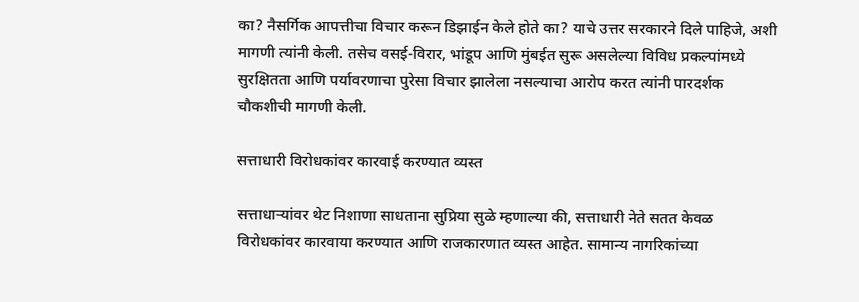का? नैसर्गिक आपत्तीचा विचार करून डिझाईन केले होते का? याचे उत्तर सरकारने दिले पाहिजे, अशी मागणी त्यांनी केली. तसेच वसई-विरार, भांडूप आणि मुंबईत सुरू असलेल्या विविध प्रकल्पांमध्ये सुरक्षितता आणि पर्यावरणाचा पुरेसा विचार झालेला नसल्याचा आरोप करत त्यांनी पारदर्शक चौकशीची मागणी केली.

सत्ताधारी विरोधकांवर कारवाई करण्यात व्यस्त

सत्ताधाऱ्यांवर थेट निशाणा साधताना सुप्रिया सुळे म्हणाल्या की, सत्ताधारी नेते सतत केवळ विरोधकांवर कारवाया करण्यात आणि राजकारणात व्यस्त आहेत. सामान्य नागरिकांच्या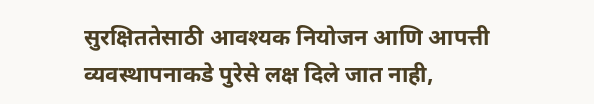सुरक्षिततेसाठी आवश्यक नियोजन आणि आपत्ती व्यवस्थापनाकडे पुरेसे लक्ष दिले जात नाही,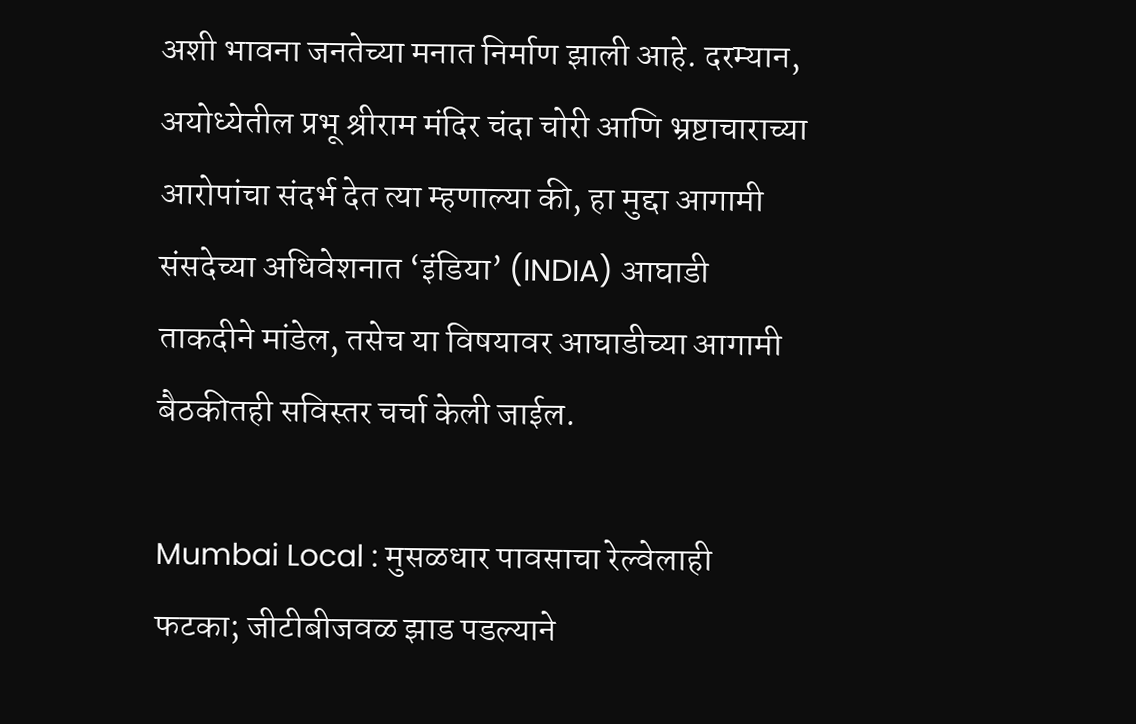अशी भावना जनतेच्या मनात निर्माण झाली आहे. दरम्यान, अयोध्येतील प्रभू श्रीराम मंदिर चंदा चोरी आणि भ्रष्टाचाराच्या आरोपांचा संदर्भ देत त्या म्हणाल्या की, हा मुद्दा आगामी संसदेच्या अधिवेशनात ‘इंडिया’ (INDIA) आघाडी ताकदीने मांडेल, तसेच या विषयावर आघाडीच्या आगामी बैठकीतही सविस्तर चर्चा केली जाईल.

Mumbai Local : मुसळधार पावसाचा रेल्वेलाही फटका; जीटीबीजवळ झाड पडल्याने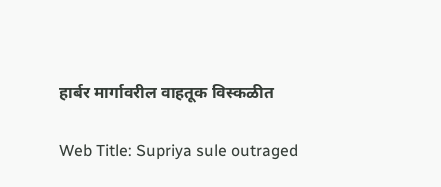हार्बर मार्गावरील वाहतूक विस्कळीत

Web Title: Supriya sule outraged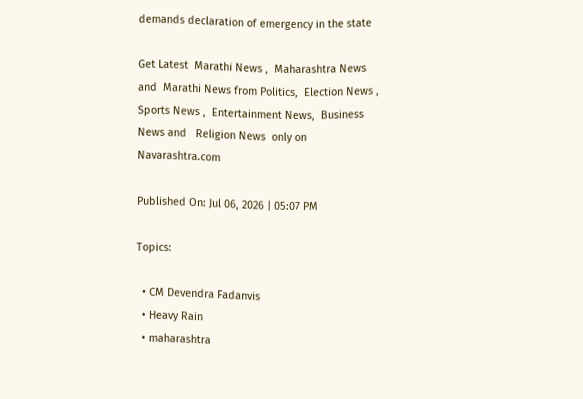demands declaration of emergency in the state

Get Latest  Marathi News ,  Maharashtra News and  Marathi News from Politics,  Election News ,  Sports News ,  Entertainment News,  Business News and   Religion News  only on Navarashtra.com

Published On: Jul 06, 2026 | 05:07 PM

Topics:

  • CM Devendra Fadanvis
  • Heavy Rain
  • maharashtra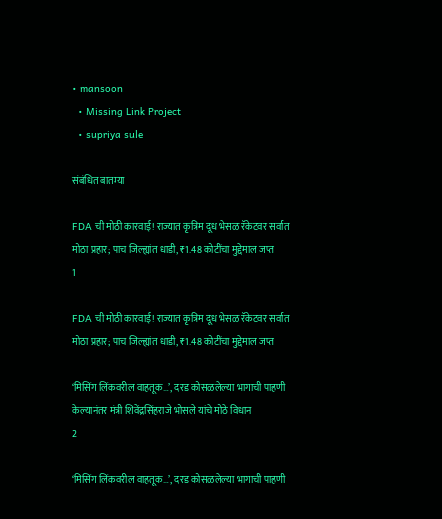• mansoon
  • Missing Link Project
  • supriya sule

संबंधित बातम्या

FDA ची मोठी कारवाई! राज्यात कृत्रिम दूध भेसळ रॅकेटवर सर्वात मोठा प्रहार; पाच जिल्ह्यांत धाडी, ₹1.48 कोटींचा मुद्देमाल जप्त
1

FDA ची मोठी कारवाई! राज्यात कृत्रिम दूध भेसळ रॅकेटवर सर्वात मोठा प्रहार; पाच जिल्ह्यांत धाडी, ₹1.48 कोटींचा मुद्देमाल जप्त

‘मिसिंग लिंकवरील वाहतूक…’, दरड कोसळलेल्या भागाची पाहणी केल्यानंतर मंत्री शिवेंद्रसिंहराजे भोसले यांचे मोठे विधान
2

‘मिसिंग लिंकवरील वाहतूक…’, दरड कोसळलेल्या भागाची पाहणी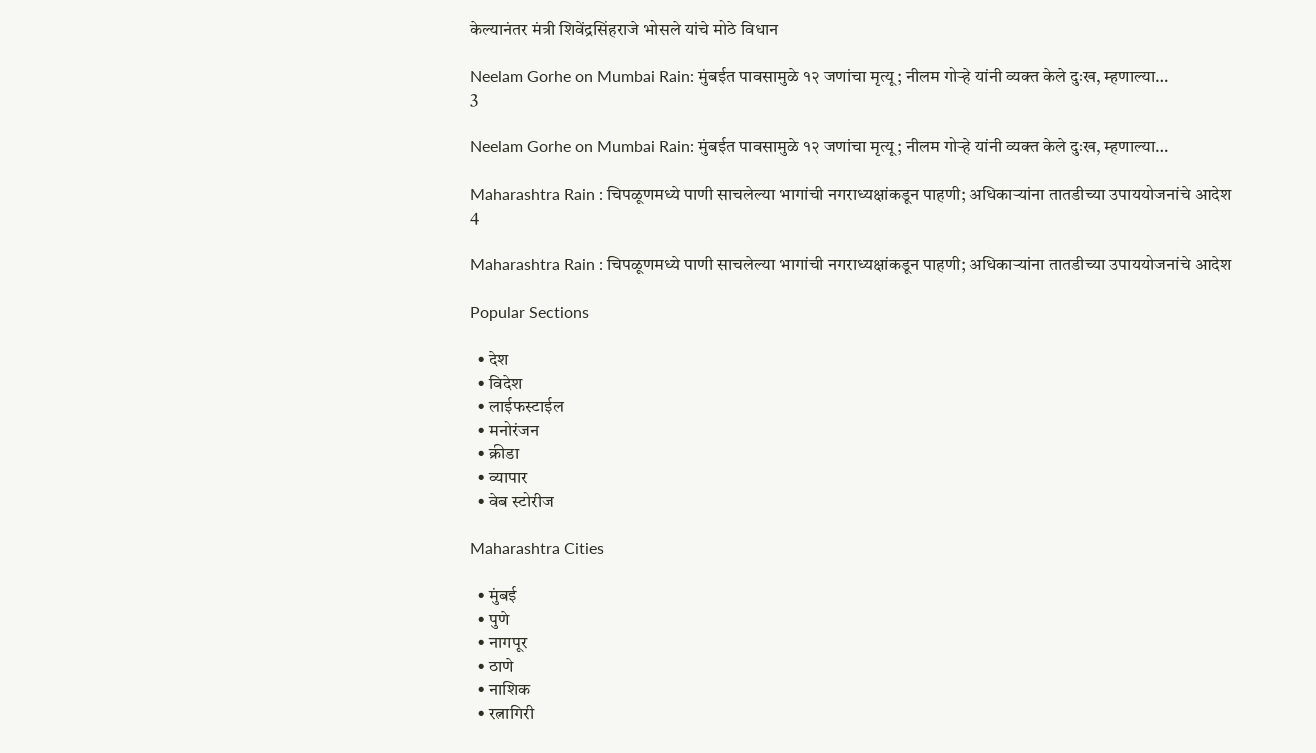केल्यानंतर मंत्री शिवेंद्रसिंहराजे भोसले यांचे मोठे विधान

Neelam Gorhe on Mumbai Rain: मुंबईत पावसामुळे १२ जणांचा मृत्यू; नीलम गोऱ्हे यांनी व्यक्त केले दुःख, म्हणाल्या…
3

Neelam Gorhe on Mumbai Rain: मुंबईत पावसामुळे १२ जणांचा मृत्यू; नीलम गोऱ्हे यांनी व्यक्त केले दुःख, म्हणाल्या…

Maharashtra Rain : चिपळूणमध्ये पाणी साचलेल्या भागांची नगराध्यक्षांकडून पाहणी; अधिकाऱ्यांना तातडीच्या उपाययोजनांचे आदेश
4

Maharashtra Rain : चिपळूणमध्ये पाणी साचलेल्या भागांची नगराध्यक्षांकडून पाहणी; अधिकाऱ्यांना तातडीच्या उपाययोजनांचे आदेश

Popular Sections

  • देश
  • विदेश
  • लाईफस्टाईल
  • मनोरंजन
  • क्रीडा
  • व्यापार
  • वेब स्टोरीज

Maharashtra Cities

  • मुंबई
  • पुणे
  • नागपूर
  • ठाणे
  • नाशिक
  • रत्नागिरी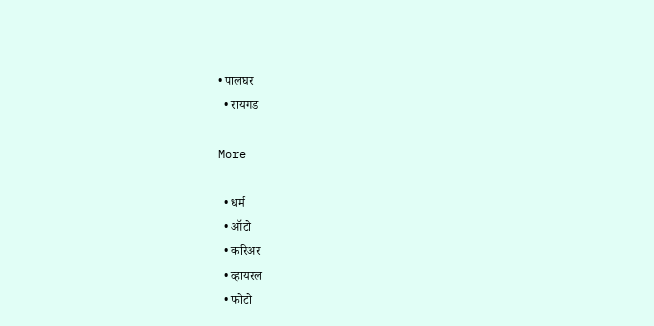• पालघर
  • रायगड

More

  • धर्म
  • ऑटो
  • करिअर
  • व्हायरल
  • फोटो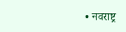• नवराष्ट्र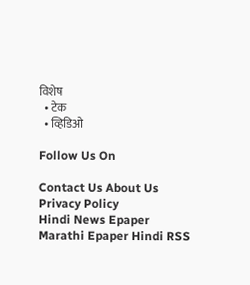विशेष
  • टेक
  • व्हिडिओ

Follow Us On

Contact Us About Us Privacy Policy
Hindi News Epaper Marathi Epaper Hindi RSS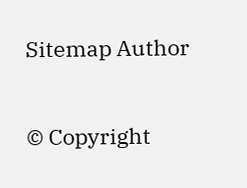Sitemap Author

© Copyright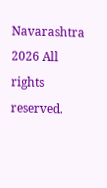Navarashtra 2026 All rights reserved.